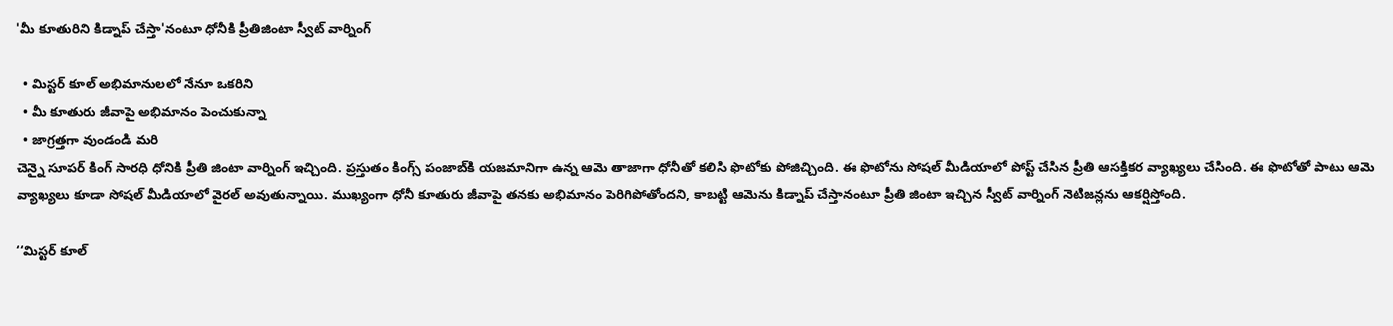'మీ కూతురిని కిడ్నాప్ చేస్తా'నంటూ ధోనీకి ప్రీతిజింటా స్వీట్ వార్నింగ్

  • మిస్టర్ కూల్ అభిమానులలో నేనూ ఒకరిని
  • మీ కూతురు జీవాపై అభిమానం పెంచుకున్నా
  • జాగ్రత్తగా వుండండి మరి
చెన్నై సూపర్ కింగ్ సారధి ధోనికి ప్రీతి జింటా వార్నింగ్ ఇచ్చింది. ప్రస్తుతం కింగ్స్ పంజాబ్‌కి యజమానిగా ఉన్న ఆమె తాజాగా ధోనీతో కలిసి ఫొటోకు పోజిచ్చింది. ఈ ఫొటోను సోషల్ మీడియాలో పోస్ట్ చేసిన ప్రీతి ఆసక్తికర వ్యాఖ్యలు చేసింది. ఈ ఫొటోతో పాటు ఆమె వ్యాఖ్యలు కూడా సోషల్ మీడియాలో వైరల్ అవుతున్నాయి. ముఖ్యంగా ధోనీ కూతురు జీవాపై తనకు అభిమానం పెరిగిపోతోందని, కాబట్టి ఆమెను కిడ్నాప్ చేస్తానంటూ ప్రీతి జింటా ఇచ్చిన స్వీట్ వార్నింగ్ నెటిజన్లను ఆకర్షిస్తోంది.

‘‘మిస్టర్ కూల్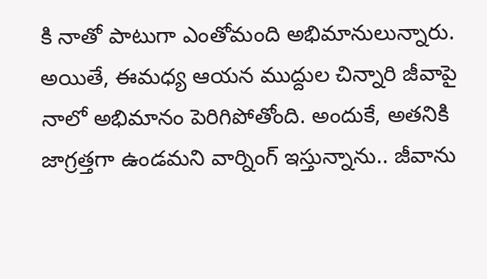కి నాతో పాటుగా ఎంతోమంది అభిమానులున్నారు. అయితే, ఈమధ్య ఆయన ముద్దుల చిన్నారి జీవాపై నాలో అభిమానం పెరిగిపోతోంది. అందుకే, అతనికి జాగ్రత్తగా ఉండమని వార్నింగ్ ఇస్తున్నాను.. జీవాను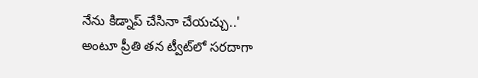నేను కిడ్నాప్ చేసినా చేయచ్చు..' అంటూ ప్రీతి తన ట్వీట్‌లో సరదాగా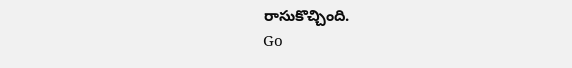రాసుకొచ్చింది.
Go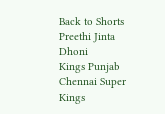Back to Shorts
Preethi Jinta
Dhoni
Kings Punjab
Chennai Super Kings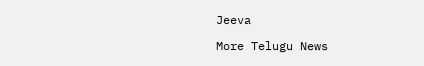Jeeva

More Telugu News